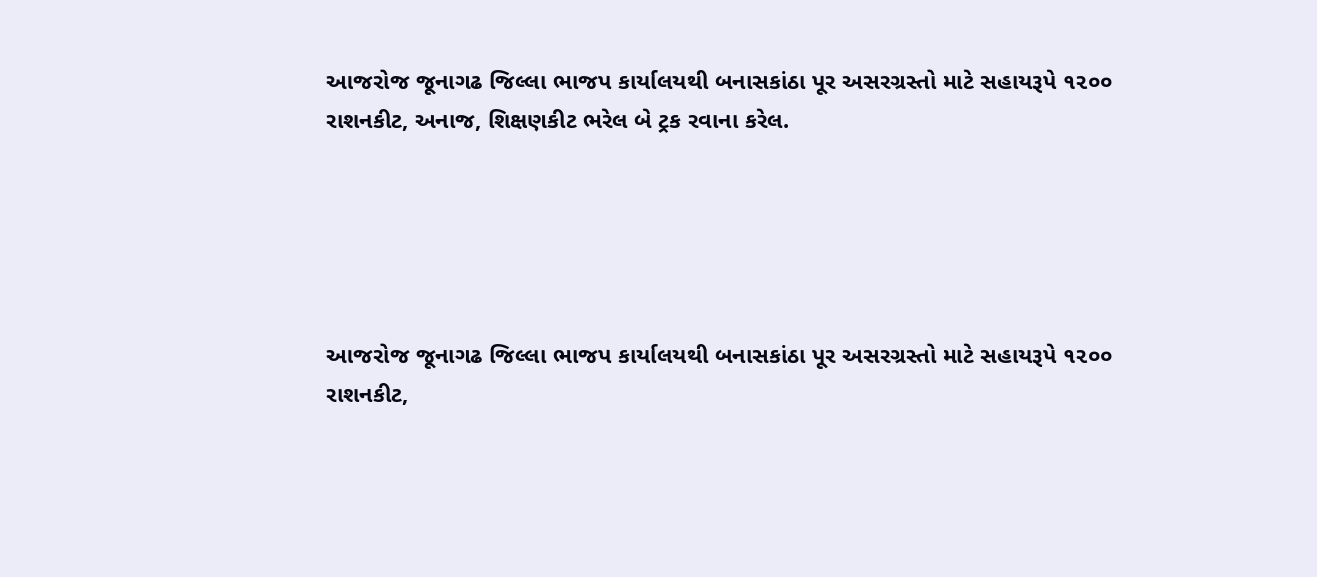આજરોજ જૂનાગઢ જિલ્લા ભાજપ કાર્યાલયથી બનાસકાંઠા પૂર અસરગ્રસ્તો માટે સહાયરૂપે ૧૨૦૦ રાશનકીટ, અનાજ, શિક્ષણકીટ ભરેલ બે ટ્રક રવાના કરેલ.





આજરોજ જૂનાગઢ જિલ્લા ભાજપ કાર્યાલયથી બનાસકાંઠા પૂર અસરગ્રસ્તો માટે સહાયરૂપે ૧૨૦૦ રાશનકીટ,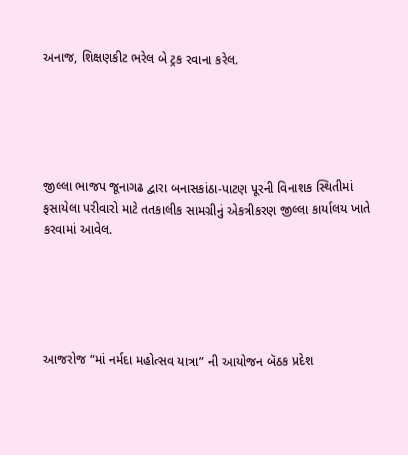અનાજ, શિક્ષણકીટ ભરેલ બે ટ્રક રવાના કરેલ.





જીલ્લા ભાજપ જૂનાગઢ દ્વારા બનાસકાંઠા-પાટણ પૂરની વિનાશક સ્થિતીમાં ફસાયેલા પરીવારો માટે તતકાલીક સામગ્રીનું એકત્રીકરણ જીલ્લા કાર્યાલય ખાતે કરવામાં આવેલ.





આજરોજ “માં નર્મદા મહોત્સવ યાત્રા” ની આયોજન બૅઠક પ્રદેશ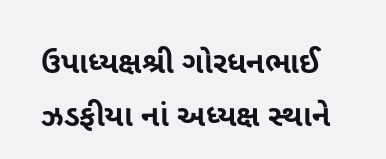ઉપાધ્યક્ષશ્રી ગોરધનભાઈ ઝડફીયા નાં અધ્યક્ષ સ્થાને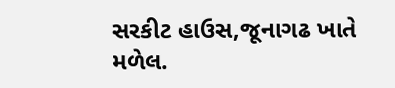સરકીટ હાઉસ,જૂનાગઢ ખાતે મળેલ.